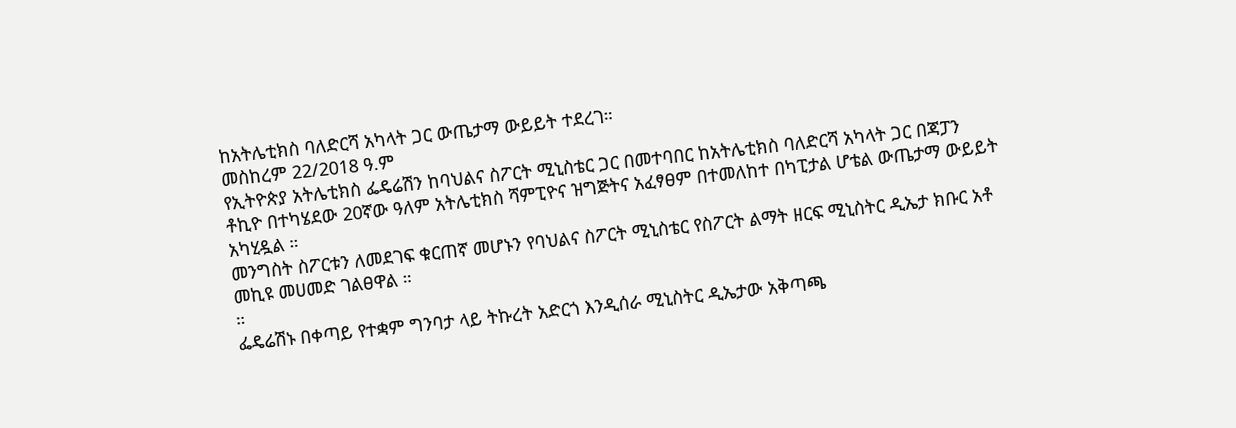ከአትሌቲክስ ባለድርሻ አካላት ጋር ውጤታማ ውይይት ተደረገ።
መስከረም 22/2018 ዓ.ም
የኢትዮጵያ አትሌቲክስ ፌዴሬሽን ከባህልና ስፖርት ሚኒስቴር ጋር በመተባበር ከአትሌቲክስ ባለድርሻ አካላት ጋር በጃፓን ቶኪዮ በተካሄደው 20ኛው ዓለም አትሌቲክስ ሻምፒዮና ዝግጅትና አፈፃፀም በተመለከተ በካፒታል ሆቴል ውጤታማ ውይይት አካሂዷል ።
መንግስት ስፖርቱን ለመደገፍ ቁርጠኛ መሆኑን የባህልና ስፖርት ሚኒስቴር የስፖርት ልማት ዘርፍ ሚኒስትር ዲኤታ ክቡር አቶ መኪዩ መሀመድ ገልፀዋል ።
።
ፌዴሬሽኑ በቀጣይ የተቋም ግንባታ ላይ ትኩረት አድርጎ እንዲሰራ ሚኒስትር ዲኤታው አቅጣጫ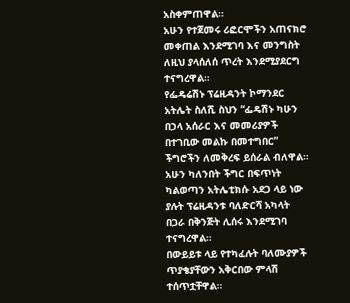አስቀምጠዋል።
አሁን የተጀመሩ ሪፎርሞችን አጠናክሮ መቀጠል እንደሚገባ እና መንግስት ለዚህ ያላሰለሰ ጥረት እንደሚያደርግ ተናግረዋል።
የፌዴሬሽኑ ፕሬዚዳንት ኮማንደር አትሌት ስለሺ ስህን “ፌዴሽኑ ካሁን በኃላ አሰራር እና መመሪያዎች በተገቢው መልኩ በመተግበር” ችግሮችን ለመቅረፍ ይሰራል ብለዋል።
አሁን ካለንበት ችግር በፍጥነት ካልወጣን አትሌቲክሱ አደጋ ላይ ነው ያሉት ፕሬዚዳንቱ ባለድርሻ አካላት በጋራ በቅንጅት ሊሰሩ እንደሚገባ ተናግረዋል።
በውይይቱ ላይ የተካፈሉት ባለሙያዎች ጥያቄያቸውን አቅርበው ምላሽ ተሰጥቷቸዋል።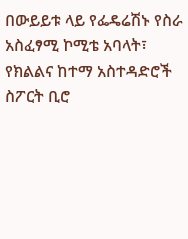በውይይቱ ላይ የፌዴሬሽኑ የስራ አስፈፃሚ ኮሚቴ አባላት፣
የክልልና ከተማ አስተዳድሮች ስፖርት ቢሮ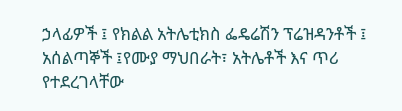ኃላፊዎች ፤ የክልል አትሌቲክስ ፌዴሬሽን ፕሬዝዳንቶች ፤ አሰልጣኞች ፤የሙያ ማህበራት፣ አትሌቶች እና ጥሪ የተደረገላቸው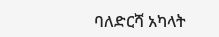ባለድርሻ አካላት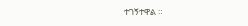ተገኝተዋል ።